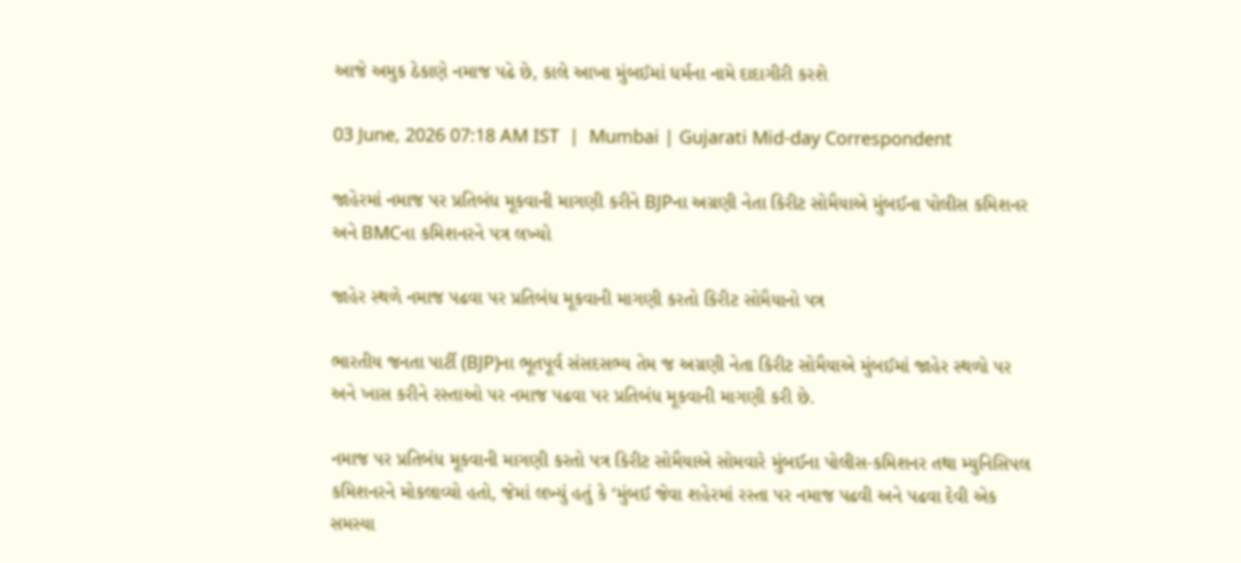આજે અમુક ઠેકાણે નમાજ પઢે છે, કાલે આખા મુંબઈમાં ધર્મના નામે દાદાગીરી કરશે

03 June, 2026 07:18 AM IST  |  Mumbai | Gujarati Mid-day Correspondent

જાહેરમાં નમાજ પર પ્રતિબંધ મૂકવાની માગણી કરીને BJPના અગ્રણી નેતા કિરીટ સોમૈયાએ મુંબઈના પોલીસ કમિશનર અને BMCના કમિશનરને પત્ર લખ્યો

જાહેર સ્થળે નમાજ પઢવા પર પ્રતિબંધ મૂકવાની માગણી કરતો કિરીટ સોમૈયાનો પત્ર

ભારતીય જનતા પાર્ટી (BJP)ના ભૂતપૂર્વ સંસદસભ્ય તેમ જ અગ્રણી નેતા કિરીટ સોમૈયાએ મુંબઈમાં જાહેર સ્થળો પર અને ખાસ કરીને રસ્તાઓ પર નમાજ પઢવા પર પ્રતિબંધ મૂકવાની માગણી કરી છે.

નમાજ પર પ્રતિબંધ મૂકવાની માગણી કરતો પત્ર કિરીટ સોમૈયાએ સોમવારે મુંબઈના પોલીસ-કમિશનર તથા મ્યુનિસિપલ કમિશનરને મોકલાવ્યો હતો, જેમાં લખ્યું હતું કે ‘મુંબઈ જેવા શહેરમાં રસ્તા પર નમાજ પઢવી અને પઢવા દેવી એક સમસ્યા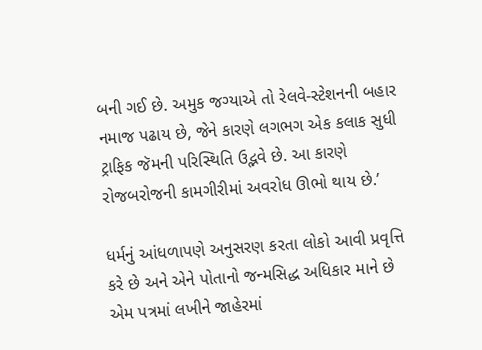બની ગઈ છે. અમુક જગ્યાએ તો રેલવે-સ્ટેશનની બહાર નમાજ પઢાય છે, જેને કારણે લગભગ એક કલાક સુધી ટ્રાફિક જૅમની પરિસ્થિતિ ઉદ્ભવે છે. આ કારણે રોજબરોજની કામગીરીમાં અવરોધ ઊભો થાય છે.’

ધર્મનું આંધળાપણે અનુસરણ કરતા લોકો આવી પ્રવૃત્તિ કરે છે અને એને પોતાનો જન્મસિદ્ધ અધિકાર માને છે એમ પત્રમાં લખીને જાહેરમાં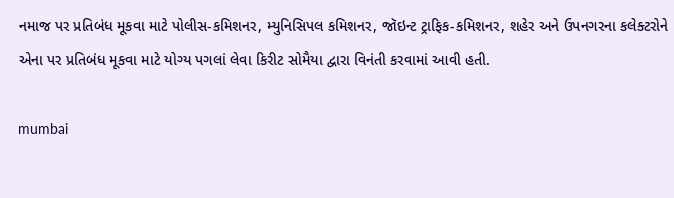નમાજ પર પ્રતિબંધ મૂકવા માટે પોલીસ-કમિશનર, મ્યુનિસિપલ કમિશનર, જૉઇન્ટ ટ્રાફિક-કમિશનર, શહેર અને ઉપનગરના કલેક્ટરોને એના પર પ્રતિબંધ મૂકવા માટે યોગ્ય પગલાં લેવા કિરીટ સોમૈયા દ્વારા વિનંતી કરવામાં આવી હતી.

mumbai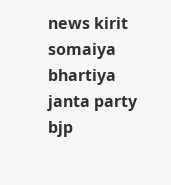news kirit somaiya bhartiya janta party bjp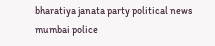bharatiya janata party political news mumbai police